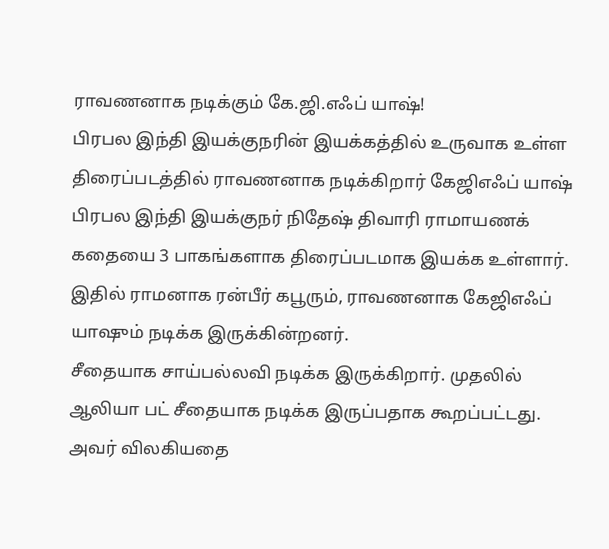ராவணனாக நடிக்கும் கே.ஜி.எஃப் யாஷ்!
பிரபல இந்தி இயக்குநரின் இயக்கத்தில் உருவாக உள்ள திரைப்படத்தில் ராவணனாக நடிக்கிறார் கேஜிஎஃப் யாஷ்
பிரபல இந்தி இயக்குநர் நிதேஷ் திவாரி ராமாயணக் கதையை 3 பாகங்களாக திரைப்படமாக இயக்க உள்ளார். இதில் ராமனாக ரன்பீர் கபூரும், ராவணனாக கேஜிஎஃப் யாஷும் நடிக்க இருக்கின்றனர்.
சீதையாக சாய்பல்லவி நடிக்க இருக்கிறார். முதலில் ஆலியா பட் சீதையாக நடிக்க இருப்பதாக கூறப்பட்டது. அவர் விலகியதை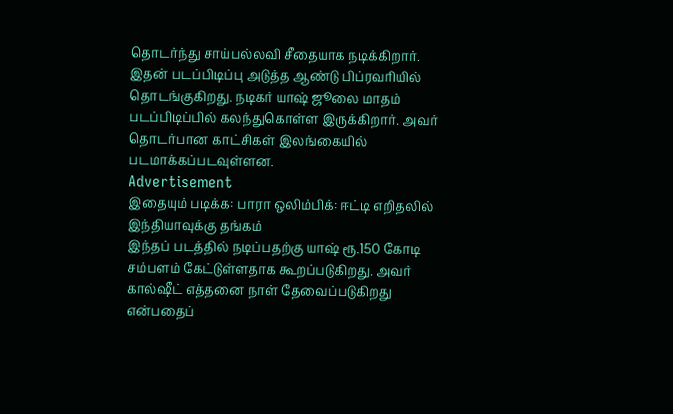தொடர்ந்து சாய்பல்லவி சீதையாக நடிக்கிறார்.
இதன் படப்பிடிப்பு அடுத்த ஆண்டு பிப்ரவரியில் தொடங்குகிறது. நடிகர் யாஷ் ஜூலை மாதம் படப்பிடிப்பில் கலந்துகொள்ள இருக்கிறார். அவர் தொடர்பான காட்சிகள் இலங்கையில் படமாக்கப்படவுள்ளன.
Advertisement
இதையும் படிக்க: பாரா ஒலிம்பிக்: ஈட்டி எறிதலில் இந்தியாவுக்கு தங்கம்
இந்தப் படத்தில் நடிப்பதற்கு யாஷ் ரூ.150 கோடி சம்பளம் கேட்டுள்ளதாக கூறப்படுகிறது. அவர் கால்ஷீட் எத்தனை நாள் தேவைப்படுகிறது என்பதைப்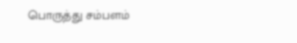பொருத்து சம்பளம்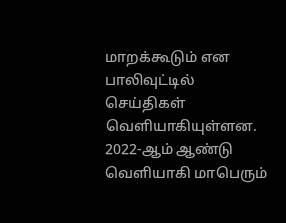மாறக்கூடும் என பாலிவுட்டில் செய்திகள் வெளியாகியுள்ளன.
2022-ஆம் ஆண்டு வெளியாகி மாபெரும்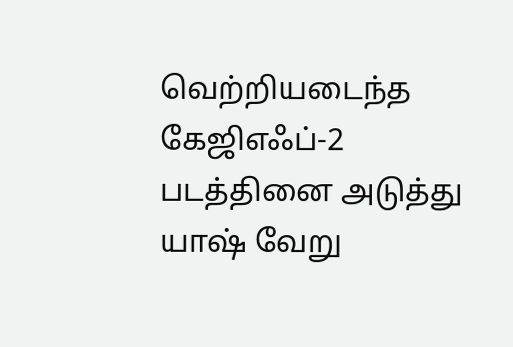வெற்றியடைந்த கேஜிஎஃப்-2 படத்தினை அடுத்து யாஷ் வேறு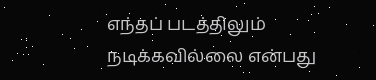எந்தப் படத்திலும் நடிக்கவில்லை என்பது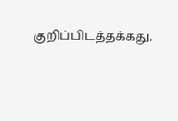குறிப்பிடத்தக்கது.